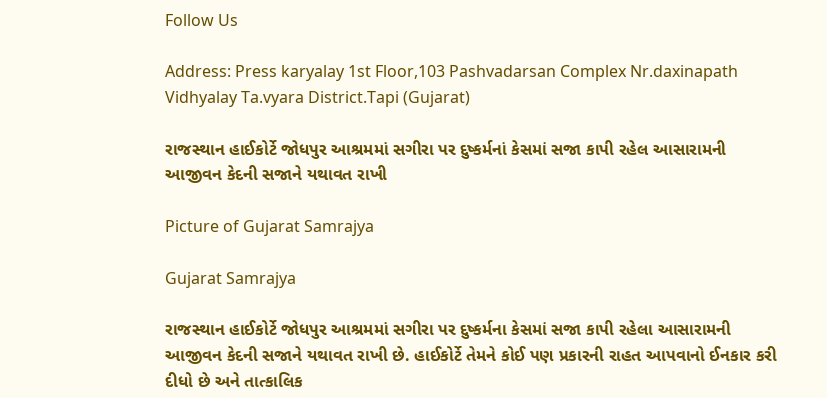Follow Us

Address: Press karyalay 1st Floor,103 Pashvadarsan Complex Nr.daxinapath Vidhyalay Ta.vyara District.Tapi (Gujarat)

રાજસ્થાન હાઈકોર્ટે જોધપુર આશ્રમમાં સગીરા પર દુષ્કર્મનાં કેસમાં સજા કાપી રહેલ આસારામની આજીવન કેદની સજાને યથાવત રાખી

Picture of Gujarat Samrajya

Gujarat Samrajya

રાજસ્થાન હાઈકોર્ટે જોધપુર આશ્રમમાં સગીરા પર દુષ્કર્મના કેસમાં સજા કાપી રહેલા આસારામની આજીવન કેદની સજાને યથાવત રાખી છે. હાઈકોર્ટે તેમને કોઈ પણ પ્રકારની રાહત આપવાનો ઈનકાર કરી દીધો છે અને તાત્કાલિક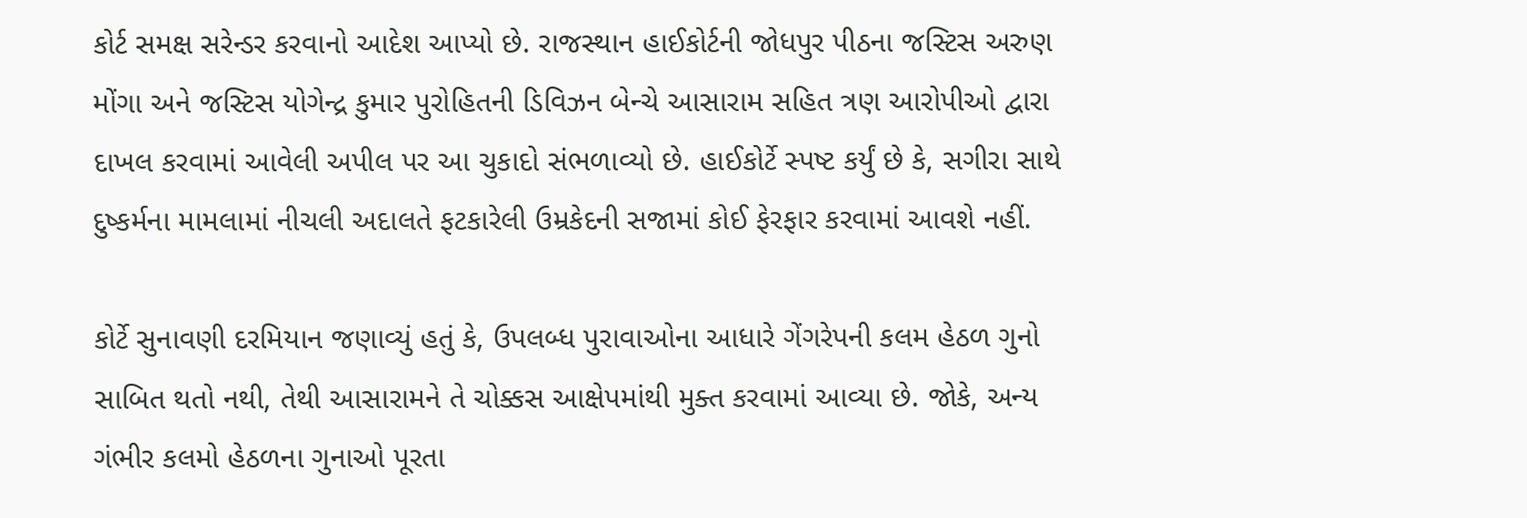કોર્ટ સમક્ષ સરેન્ડર કરવાનો આદેશ આપ્યો છે. રાજસ્થાન હાઈકોર્ટની જોધપુર પીઠના જસ્ટિસ અરુણ મોંગા અને જસ્ટિસ યોગેન્દ્ર કુમાર પુરોહિતની ડિવિઝન બેન્ચે આસારામ સહિત ત્રણ આરોપીઓ દ્વારા દાખલ કરવામાં આવેલી અપીલ પર આ ચુકાદો સંભળાવ્યો છે. હાઈકોર્ટે સ્પષ્ટ કર્યું છે કે, સગીરા સાથે દુષ્કર્મના મામલામાં નીચલી અદાલતે ફટકારેલી ઉમ્રકેદની સજામાં કોઈ ફેરફાર કરવામાં આવશે નહીં.

કોર્ટે સુનાવણી દરમિયાન જણાવ્યું હતું કે, ઉપલબ્ધ પુરાવાઓના આધારે ગેંગરેપની કલમ હેઠળ ગુનો સાબિત થતો નથી, તેથી આસારામને તે ચોક્કસ આક્ષેપમાંથી મુક્ત કરવામાં આવ્યા છે. જોકે, અન્ય ગંભીર કલમો હેઠળના ગુનાઓ પૂરતા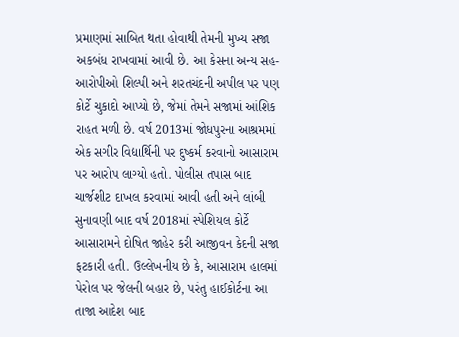પ્રમાણમાં સાબિત થતા હોવાથી તેમની મુખ્ય સજા અકબંધ રાખવામાં આવી છે. આ કેસના અન્ય સહ-આરોપીઓ શિલ્પી અને શરતચંદની અપીલ પર પણ કોર્ટે ચુકાદો આપ્યો છે, જેમાં તેમને સજામાં આંશિક રાહત મળી છે. વર્ષ 2013માં જોધપુરના આશ્રમમાં એક સગીર વિદ્યાર્થિની પર દુષ્કર્મ કરવાનો આસારામ પર આરોપ લાગ્યો હતો. પોલીસ તપાસ બાદ ચાર્જશીટ દાખલ કરવામાં આવી હતી અને લાંબી સુનાવણી બાદ વર્ષ 2018માં સ્પેશિયલ કોર્ટે આસારામને દોષિત જાહેર કરી આજીવન કેદની સજા ફટકારી હતી. ઉલ્લેખનીય છે કે, આસારામ હાલમાં પેરોલ પર જેલની બહાર છે, પરંતુ હાઈકોર્ટના આ તાજા આદેશ બાદ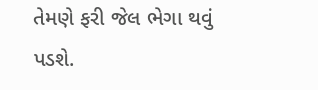તેમણે ફરી જેલ ભેગા થવું પડશે.